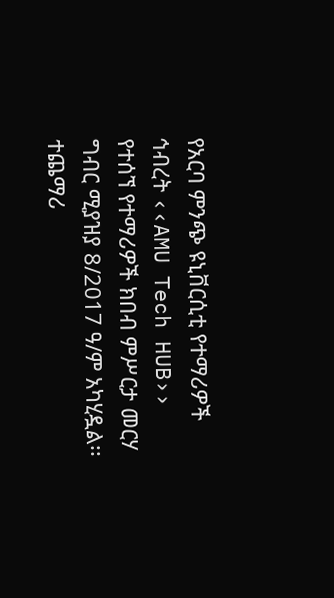የአርባ ምንጭ ዩኒቨርሲቲ የተማሪዎች ኅብረት ‹‹AMU Tech HUB›› የተሰኘ የተማሪዎች ክበብ ምሥርታ መርሃ ግብር ሚያዝያ 8/2017 ዓ/ም አካሂዷል፡፡ተጨማሪ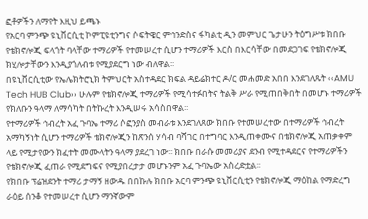ፎቶዎችን ለማየት እዚህ ይጫኑ
የአርባ ምንጭ ዩኒቨርሲቲ ኮምፒዩቲንግና ሶፍትዌር ምኅንድስና ፋካልቲ ዲን መምህር ጌታሁን ትዕግሥቱ ክበቡ የቴክኖሎጂ ፍላጎት ባላቸው ተማሪዎች የተመሠረተ ሲሆን ተማሪዎች እርስ በእርሳቸው በመደጋገፍ የቴክኖሎጂ ክሂሎታቸውን እንዲያጎለብቱ የሚያደርግ ነው ብለዋል፡፡
በዩኒቨርሲቲው የኤሌክትሮኒክ ትምህርት አስተዳደር ክፍል ዳይሬክተር ዶ/ር መሐመድ አበበ እንደገለጹት ‹‹AMU Tech HUB Club›› ሁሉም የቴክኖሎጂ ተማሪዎች የሚሳተፉበትና ትልቅ ሥራ የሚጠበቅበት በመሆኑ ተማሪዎች የክለቡን ዓላማ ለማሳካት በትኩረት እንዲሠሩ አሳስበዋል፡፡
የተማሪዎች ኅብረት አፈ ጉባኤ ተማሪ ሶፎንያስ መብራቱ እንደገለጸው ክበቡ የተመሠረተው በተማሪዎች ኅብረት አማካኝነት ሲሆን ተማሪዎች ቴክኖሎጂን ከጽንሰ ሃሳብ ባሻገር በተግባር እንዲጠቀሙና በቴክኖሎጂ አጠቃቀም ላይ የሚታየውን ክፈተት መሙላትን ዓላማ ያደረገ ነው፡፡ ክበቡ በራሱ መመሪያና ደንብ የሚተዳደርና የተማሪዎችን የቴክኖሎጂ ፈጠራ የሚደግፍና የሚያበረታታ መሆኑንም አፈ ጉባኤው አስረድቷል፡፡
የክበቡ ፕሬዝደንት ተማሪ ታማኝ ዘውዱ በበኩሉ ክበቡ አርባ ምንጭ ዩኒቨርሲቲን የቴክኖሎጂ ማዕከል የማድረግ ራዕይ ሰንቆ የተመሠረተ ሲሆን ማንኛውም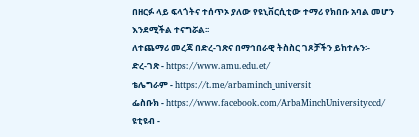በዘርፉ ላይ ፍላጎትና ተሰጥኦ ያለው የዩኒቨርሲቲው ተማሪ የክበቡ አባል መሆን እንደሚችል ተናግሯል፡፡
ለተጨማሪ መረጃ በድረ-ገጽና በማኅበራዊ ትስስር ገጾቻችን ይከተሉን፡-
ድረ-ገጽ - https://www.amu.edu.et/
ቴሌግራም - https://t.me/arbaminch_universit
ፌስቡክ - https://www.facebook.com/ArbaMinchUniversityccd/
ዩቲዩብ -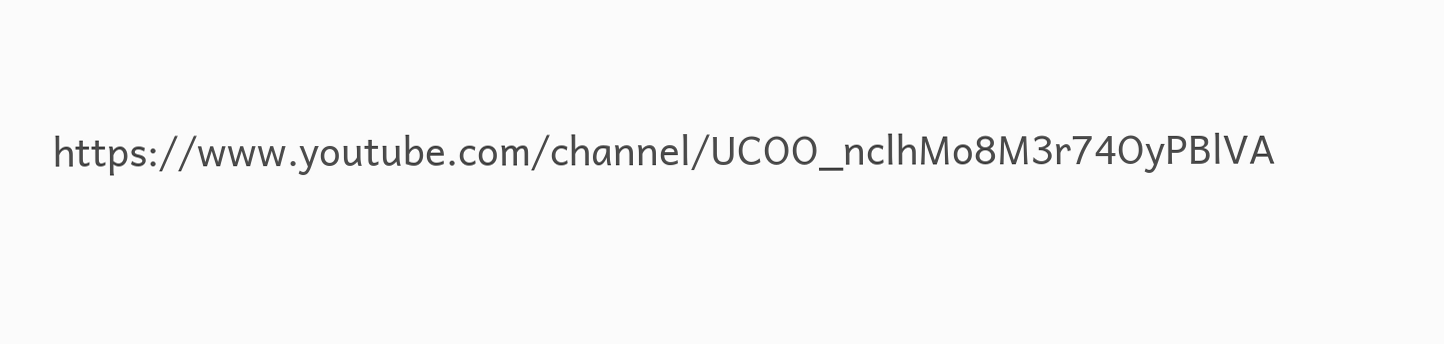https://www.youtube.com/channel/UCOO_nclhMo8M3r74OyPBlVA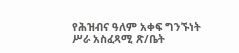የሕዝብና ዓለም አቀፍ ግንኙነት ሥራ አስፈጻሚ ጽ/ቤት